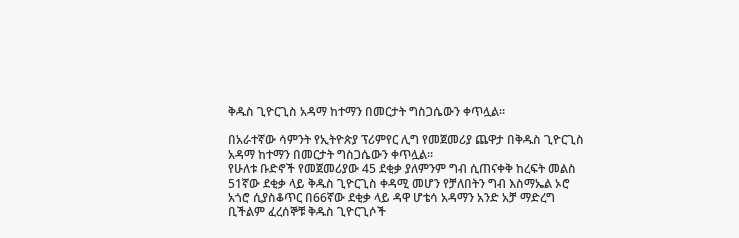ቅዱስ ጊዮርጊስ አዳማ ከተማን በመርታት ግስጋሴውን ቀጥሏል።

በአራተኛው ሳምንት የኢትዮጵያ ፕሪምየር ሊግ የመጀመሪያ ጨዋታ በቅዱስ ጊዮርጊስ አዳማ ከተማን በመርታት ግስጋሴውን ቀጥሏል።
የሁለቱ ቡድኖች የመጀመሪያው 45 ደቂቃ ያለምንም ግብ ሲጠናቀቅ ከረፍት መልስ
51ኛው ደቂቃ ላይ ቅዱስ ጊዮርጊስ ቀዳሚ መሆን የቻለበትን ግብ እስማኤል ኦሮ አጎሮ ሲያስቆጥር በ66ኛው ደቂቃ ላይ ዳዋ ሆቴሳ አዳማን አንድ አቻ ማድረግ ቢችልም ፈረሰኞቹ ቅዱስ ጊዮርጊሶች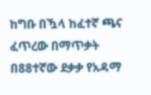ከግቡ በዃላ ከፈተኛ ጫና ፈጥረው በማጥቃት በ88ተኛው ደቃቃ የአዳማ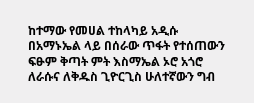ከተማው የመሀል ተከላካይ አዲሱ በአማኑኤል ላይ በሰራው ጥፋት የተሰጠውን ፍፁም ቅጣት ምት እስማኤል ኦሮ አጎሮ ለራሱና ለቅዱስ ጊዮርጊስ ሁለተኛውን ግብ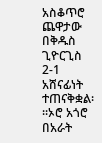አስቆጥሮ ጨዋታው በቅዱስ ጊዮርጊስ 2-1 አሸናፊነት ተጠናቅቋል፡፡፡ኦሮ አጎሮ በአራት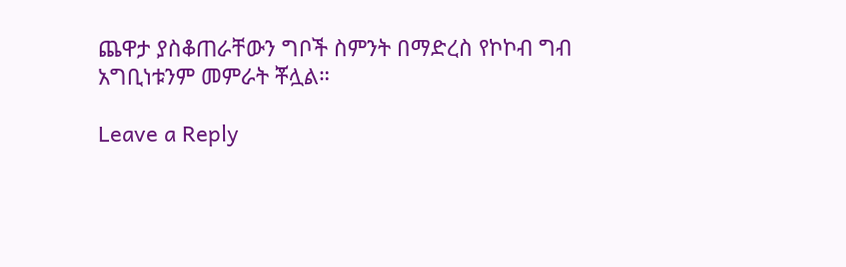ጨዋታ ያስቆጠራቸውን ግቦች ስምንት በማድረስ የኮኮብ ግብ አግቢነቱንም መምራት ቾሏል።

Leave a Reply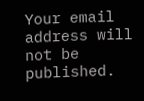Your email address will not be published.